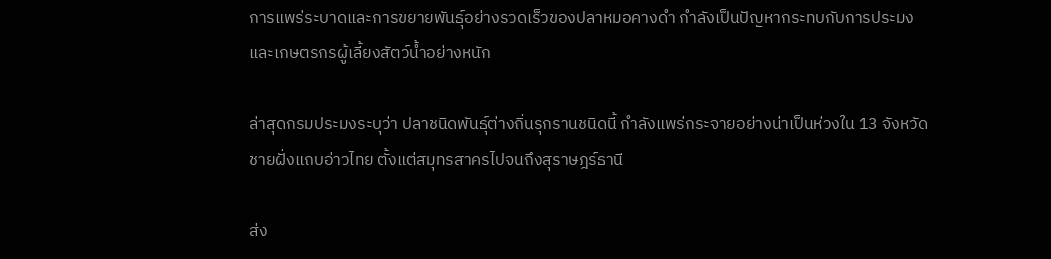การแพร่ระบาดและการขยายพันธุ์อย่างรวดเร็วของปลาหมอคางดำ กำลังเป็นปัญหากระทบกับการประมงและเกษตรกรผู้เลี้ยงสัตว์น้ำอย่างหนัก

ล่าสุดกรมประมงระบุว่า ปลาชนิดพันธุ์ต่างถิ่นรุกรานชนิดนี้ กำลังแพร่กระจายอย่างน่าเป็นห่วงใน 13 จังหวัดชายฝั่งแถบอ่าวไทย ตั้งแต่สมุทรสาครไปจนถึงสุราษฎร์ธานี

ส่ง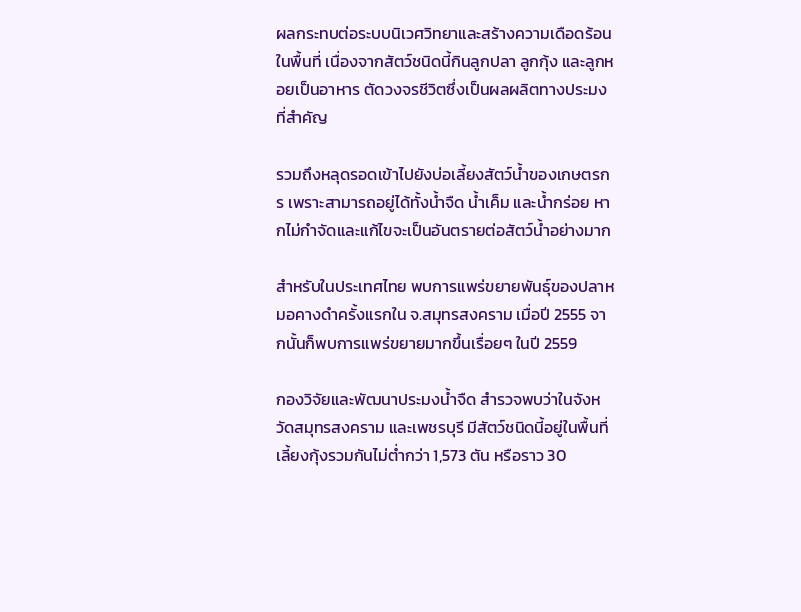ผลกระทบต่อระบบนิเวศวิทยาและสร้างความเดือดร้อนในพื้นที่ เนื่องจากสัตว์ชนิดนี้กินลูกปลา ลูกกุ้ง และลูกหอยเป็นอาหาร ตัดวงจรชีวิตซึ่งเป็นผลผลิตทางประมงที่สำคัญ

รวมถึงหลุดรอดเข้าไปยังบ่อเลี้ยงสัตว์น้ำของเกษตรกร เพราะสามารถอยู่ได้ทั้งน้ำจืด น้ำเค็ม และน้ำกร่อย หากไม่กำจัดและแก้ไขจะเป็นอันตรายต่อสัตว์น้ำอย่างมาก

สำหรับในประเทศไทย พบการแพร่ขยายพันธุ์ของปลาหมอคางดำครั้งแรกใน จ.สมุทรสงคราม เมื่อปี 2555 จากนั้นก็พบการแพร่ขยายมากขึ้นเรื่อยๆ ในปี 2559

กองวิจัยและพัฒนาประมงน้ำจืด สำรวจพบว่าในจังหวัดสมุทรสงคราม และเพชรบุรี มีสัตว์ชนิดนี้อยู่ในพื้นที่เลี้ยงกุ้งรวมกันไม่ต่ำกว่า 1,573 ตัน หรือราว 30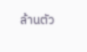ล้านตัว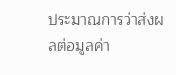ประมาณการว่าส่งผลต่อมูลค่า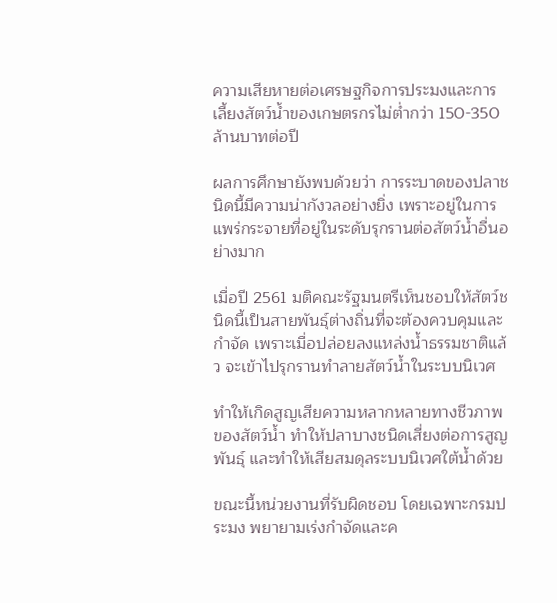ความเสียหายต่อเศรษฐกิจการประมงและการเลี้ยงสัตว์น้ำของเกษตรกรไม่ต่ำกว่า 150-350 ล้านบาทต่อปี

ผลการศึกษายังพบด้วยว่า การระบาดของปลาชนิดนี้มีความน่ากังวลอย่างยิ่ง เพราะอยู่ในการแพร่กระจายที่อยู่ในระดับรุกรานต่อสัตว์น้ำอื่นอย่างมาก

เมื่อปี 2561 มติคณะรัฐมนตรีเห็นชอบให้สัตว์ชนิดนี้เป็นสายพันธุ์ต่างถิ่นที่จะต้องควบคุมและกำจัด เพราะเมื่อปล่อยลงแหล่งน้ำธรรมชาติแล้ว จะเข้าไปรุกรานทำลายสัตว์น้ำในระบบนิเวศ

ทำให้เกิดสูญเสียความหลากหลายทางชีวภาพของสัตว์น้ำ ทำให้ปลาบางชนิดเสี่ยงต่อการสูญพันธุ์ และทำให้เสียสมดุลระบบนิเวศใต้น้ำด้วย

ขณะนี้หน่วยงานที่รับผิดชอบ โดยเฉพาะกรมประมง พยายามเร่งกำจัดและค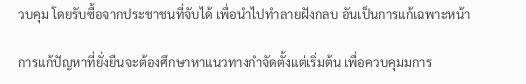วบคุม โดยรับซื้อจากประชาชนที่จับได้ เพื่อนำไปทำลายฝังกลบ อันเป็นการแก้เฉพาะหน้า

การแก้ปัญหาที่ยั่งยืนจะต้องศึกษาหาแนวทางกำจัดตั้งแต่เริ่มต้น เพื่อควบคุมมการ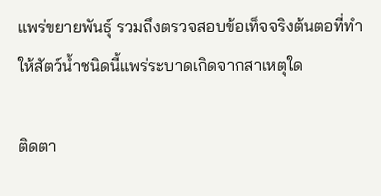แพร่ขยายพันธุ์ รวมถึงตรวจสอบข้อเท็จจริงต้นตอที่ทำให้สัตว์น้ำชนิดนี้แพร่ระบาดเกิดจากสาเหตุใด

ติดตา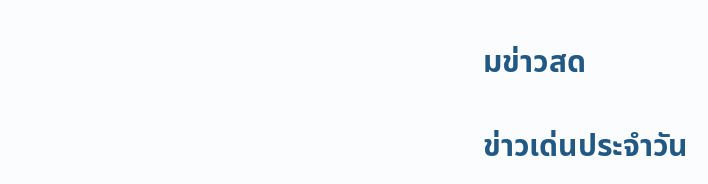มข่าวสด

ข่าวเด่นประจำวัน